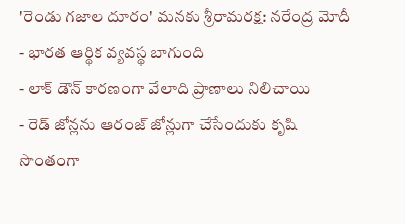'రెండు గజాల దూరం' మనకు శ్రీరామరక్ష: నరేంద్ర మోదీ
- భారత ఆర్థిక వ్యవస్థ బాగుంది
- లాక్ డౌన్ కారణంగా వేలాది ప్రాణాలు నిలిచాయి
- రెడ్ జోన్లను ఆరంజ్ జోన్లుగా చేసేందుకు కృషి
సొంతంగా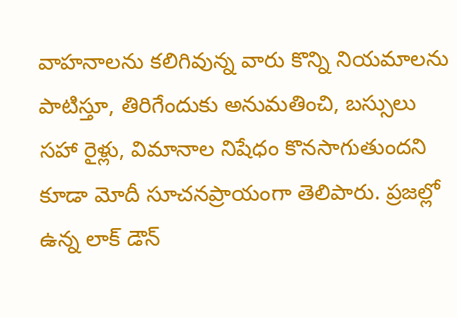వాహనాలను కలిగివున్న వారు కొన్ని నియమాలను పాటిస్తూ, తిరిగేందుకు అనుమతించి, బస్సులు సహా రైళ్లు, విమానాల నిషేధం కొనసాగుతుందని కూడా మోదీ సూచనప్రాయంగా తెలిపారు. ప్రజల్లో ఉన్న లాక్ డౌన్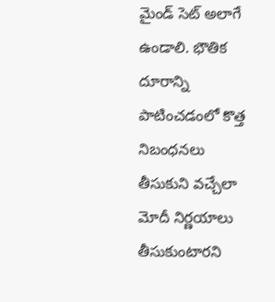మైండ్ సెట్ అలాగే ఉండాలి. భౌతిక దూరాన్ని పాటించడంలో కొత్త నిబంధనలు తీసుకుని వచ్చేలా మోదీ నిర్ణయాలు తీసుకుంటారని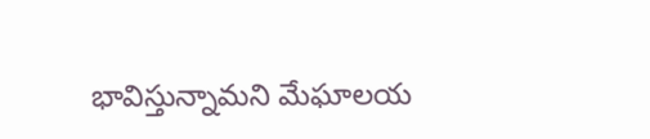భావిస్తున్నామని మేఘాలయ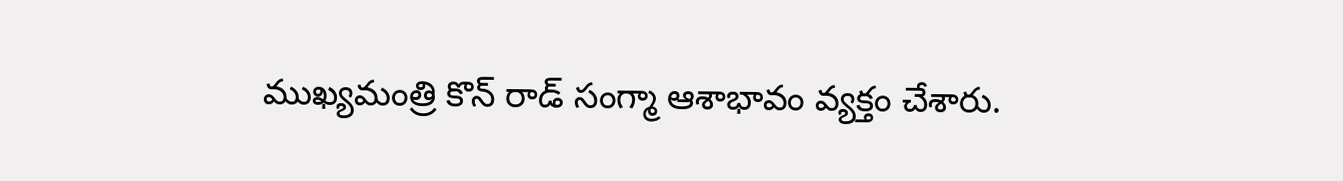ముఖ్యమంత్రి కొన్ రాడ్ సంగ్మా ఆశాభావం వ్యక్తం చేశారు.